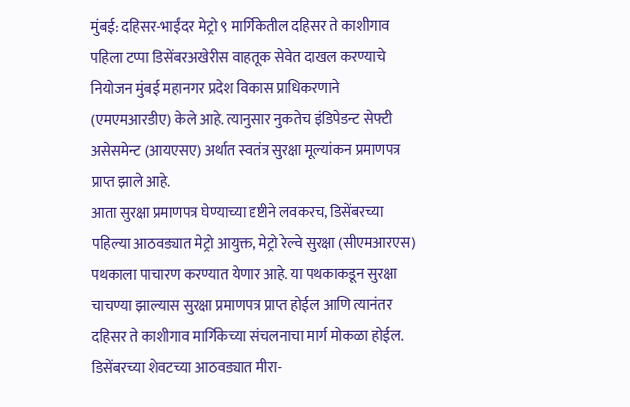मुंबई: दहिसर-भाईंदर मेट्रो ९ मार्गिकेतील दहिसर ते काशीगाव पहिला टप्पा डिसेंबरअखेरीस वाहतूक सेवेत दाखल करण्याचे नियोजन मुंबई महानगर प्रदेश विकास प्राधिकरणाने (एमएमआरडीए) केले आहे. त्यानुसार नुकतेच इंडिपेडन्ट सेफ्टी असेसमेन्ट (आयएसए) अर्थात स्वतंत्र सुरक्षा मूल्यांकन प्रमाणपत्र प्राप्त झाले आहे.
आता सुरक्षा प्रमाणपत्र घेण्याच्या दृष्टीने लवकरच, डिसेंबरच्या पहिल्या आठवड्यात मेट्रो आयुक्त, मेट्रो रेल्वे सुरक्षा (सीएमआरएस) पथकाला पाचारण करण्यात येणार आहे. या पथकाकडून सुरक्षा चाचण्या झाल्यास सुरक्षा प्रमाणपत्र प्राप्त होईल आणि त्यानंतर दहिसर ते काशीगाव मार्गिकेच्या संचलनाचा मार्ग मोकळा होईल. डिसेंबरच्या शेवटच्या आठवड्यात मीरा-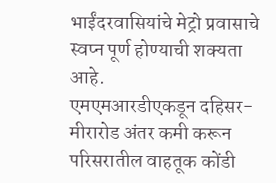भाईंदरवासियांचे मेट्रो प्रवासाचे स्वप्न पूर्ण होण्याची शक्यता आहे.
एमएमआरडीएकडून दहिसर-मीरारोड अंतर कमी करून परिसरातील वाहतूक कोंडी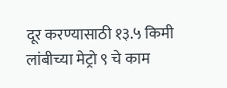दूर करण्यासाठी १३.५ किमी लांबीच्या मेट्रो ९ चे काम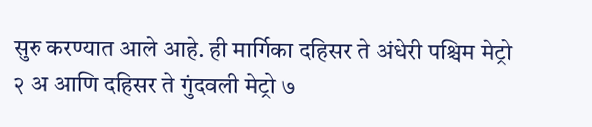सुरु करण्यात आले आहे. ही मार्गिका दहिसर ते अंधेरी पश्चिम मेट्रो २ अ आणि दहिसर ते गुंदवली मेट्रो ७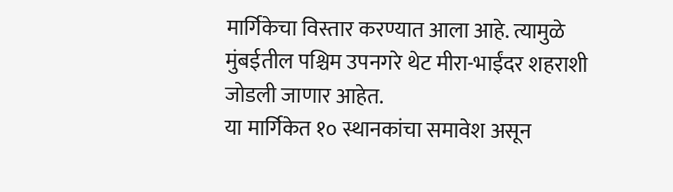मार्गिकेचा विस्तार करण्यात आला आहे. त्यामुळे मुंबईतील पश्चिम उपनगरे थेट मीरा-भाईंदर शहराशी जोडली जाणार आहेत.
या मार्गिकेत १० स्थानकांचा समावेश असून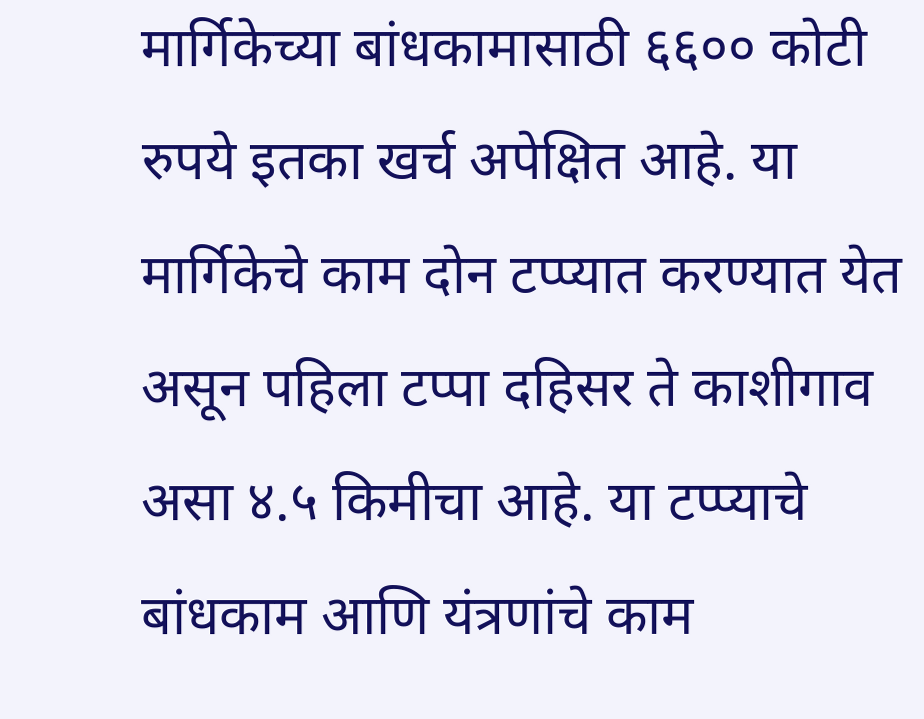मार्गिकेच्या बांधकामासाठी ६६०० कोटी रुपये इतका खर्च अपेक्षित आहे. या मार्गिकेचे काम दोन टप्प्यात करण्यात येत असून पहिला टप्पा दहिसर ते काशीगाव असा ४.५ किमीचा आहे. या टप्प्याचे बांधकाम आणि यंत्रणांचे काम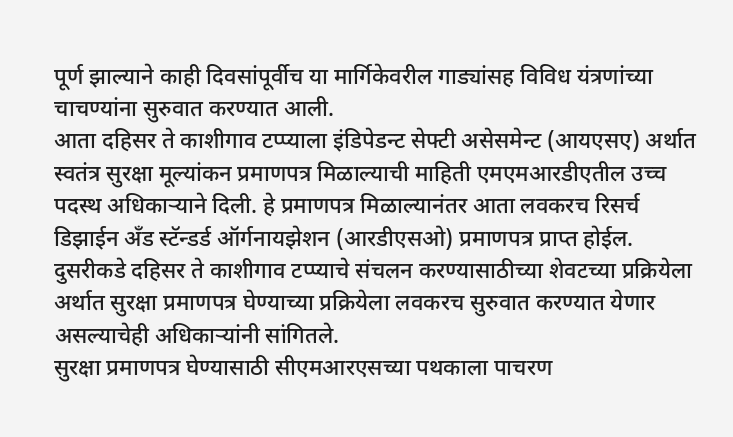पूर्ण झाल्याने काही दिवसांपूर्वीच या मार्गिकेवरील गाड्यांसह विविध यंत्रणांच्या चाचण्यांना सुरुवात करण्यात आली.
आता दहिसर ते काशीगाव टप्प्याला इंडिपेडन्ट सेफ्टी असेसमेन्ट (आयएसए) अर्थात स्वतंत्र सुरक्षा मूल्यांकन प्रमाणपत्र मिळाल्याची माहिती एमएमआरडीएतील उच्च पदस्थ अधिकाऱ्याने दिली. हे प्रमाणपत्र मिळाल्यानंतर आता लवकरच रिसर्च डिझाईन अँड स्टॅन्डर्ड ऑर्गनायझेशन (आरडीएसओ) प्रमाणपत्र प्राप्त होईल. दुसरीकडे दहिसर ते काशीगाव टप्प्याचे संचलन करण्यासाठीच्या शेवटच्या प्रक्रियेला अर्थात सुरक्षा प्रमाणपत्र घेण्याच्या प्रक्रियेला लवकरच सुरुवात करण्यात येणार असल्याचेही अधिकाऱ्यांनी सांगितले.
सुरक्षा प्रमाणपत्र घेण्यासाठी सीएमआरएसच्या पथकाला पाचरण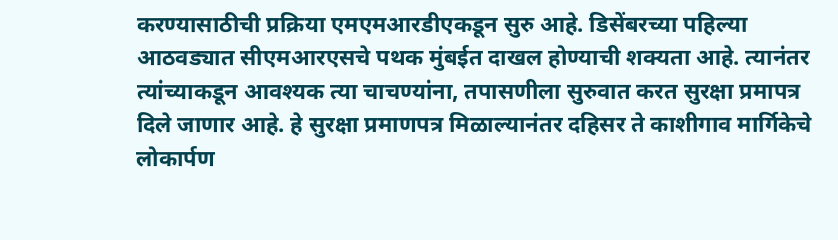करण्यासाठीची प्रक्रिया एमएमआरडीएकडून सुरु आहे. डिसेंबरच्या पहिल्या आठवड्यात सीएमआरएसचे पथक मुंबईत दाखल होण्याची शक्यता आहे. त्यानंतर त्यांच्याकडून आवश्यक त्या चाचण्यांना, तपासणीला सुरुवात करत सुरक्षा प्रमापत्र दिले जाणार आहे. हे सुरक्षा प्रमाणपत्र मिळाल्यानंतर दहिसर ते काशीगाव मार्गिकेचे लोकार्पण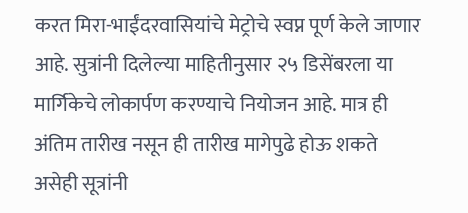करत मिरा-भाईंदरवासियांचे मेट्रोचे स्वप्न पूर्ण केले जाणार आहे. सुत्रांनी दिलेल्या माहितीनुसार २५ डिसेंबरला या मार्गिकेचे लोकार्पण करण्याचे नियोजन आहे. मात्र ही अंतिम तारीख नसून ही तारीख मागेपुढे होऊ शकते असेही सूत्रांनी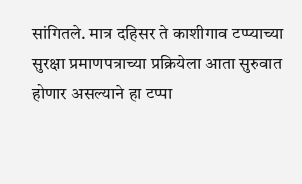सांगितले. मात्र दहिसर ते काशीगाव टप्प्याच्या सुरक्षा प्रमाणपत्राच्या प्रक्रियेला आता सुरुवात होणार असल्याने हा टप्पा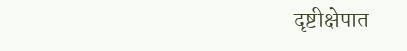दृष्टीक्षेपात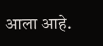आला आहे.